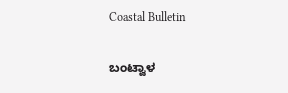Coastal Bulletin

ಬಂಟ್ವಾಳ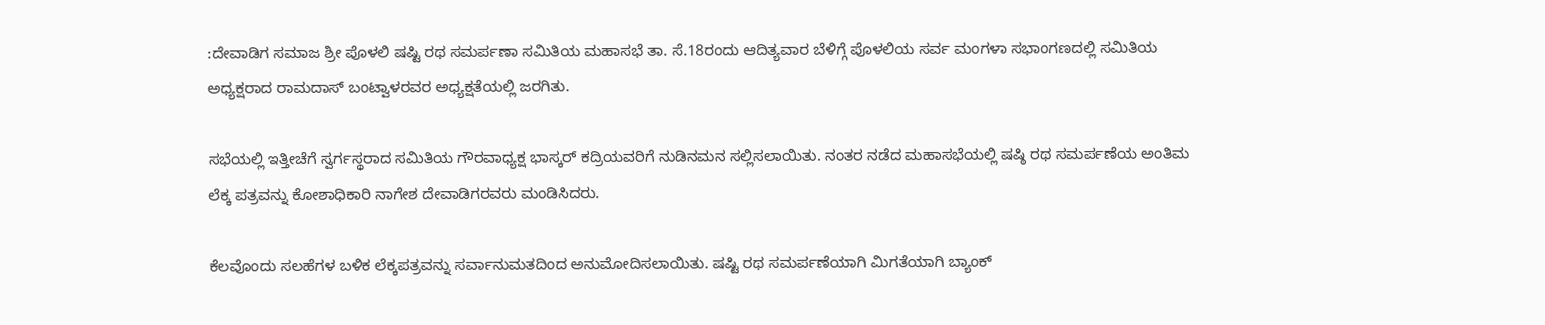:ದೇವಾಡಿಗ ಸಮಾಜ ಶ್ರೀ ಪೊಳಲಿ ಷಷ್ಟಿ ರಥ ಸಮರ್ಪಣಾ ಸಮಿತಿಯ ಮಹಾಸಭೆ ತಾ. ಸೆ.18ರಂದು ಆದಿತ್ಯವಾರ ಬೆಳಿಗ್ಗೆ ಪೊಳಲಿಯ ಸರ್ವ ಮಂಗಳಾ ಸಭಾಂಗಣದಲ್ಲಿ ಸಮಿತಿಯ ಅಧ್ಯಕ್ಷರಾದ ರಾಮದಾಸ್ ಬಂಟ್ವಾಳರವರ ಅಧ್ಯಕ್ಷತೆಯಲ್ಲಿ ಜರಗಿತು.

ಸಭೆಯಲ್ಲಿ ಇತ್ತೀಚೆಗೆ ಸ್ವರ್ಗಸ್ಥರಾದ ಸಮಿತಿಯ ಗೌರವಾಧ್ಯಕ್ಷ ಭಾಸ್ಕರ್ ಕದ್ರಿಯವರಿಗೆ ನುಡಿನಮನ ಸಲ್ಲಿಸಲಾಯಿತು. ನಂತರ ನಡೆದ ಮಹಾಸಭೆಯಲ್ಲಿ ಷಷ್ಠಿ ರಥ ಸಮರ್ಪಣೆಯ ಅಂತಿಮ ಲೆಕ್ಕ ಪತ್ರವನ್ನು ಕೋಶಾಧಿಕಾರಿ ನಾಗೇಶ ದೇವಾಡಿಗರವರು ಮಂಡಿಸಿದರು.

ಕೆಲವೊಂದು ಸಲಹೆಗಳ ಬಳಿಕ ಲೆಕ್ಕಪತ್ರವನ್ನು ಸರ್ವಾನುಮತದಿಂದ ಅನುಮೋದಿಸಲಾಯಿತು. ಷಷ್ಟಿ ರಥ ಸಮರ್ಪಣೆಯಾಗಿ ಮಿಗತೆಯಾಗಿ ಬ್ಯಾಂಕ್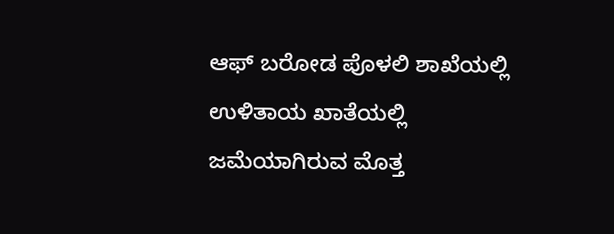ಆಫ್ ಬರೋಡ ಪೊಳಲಿ ಶಾಖೆಯಲ್ಲಿ ಉಳಿತಾಯ ಖಾತೆಯಲ್ಲಿ ಜಮೆಯಾಗಿರುವ ಮೊತ್ತ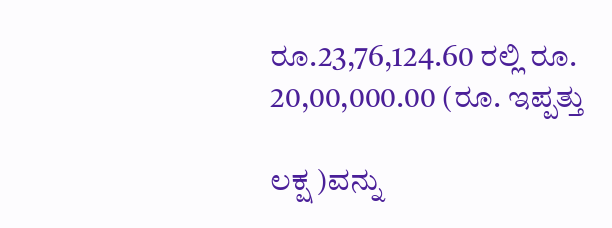ರೂ.23,76,124.60 ರಲ್ಲಿ ರೂ. 20,00,000.00 (ರೂ. ಇಪ್ಪತ್ತು

ಲಕ್ಷ )ವನ್ನು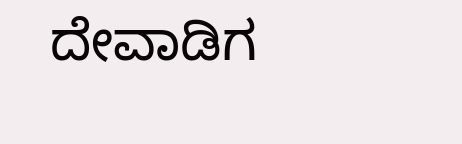ದೇವಾಡಿಗ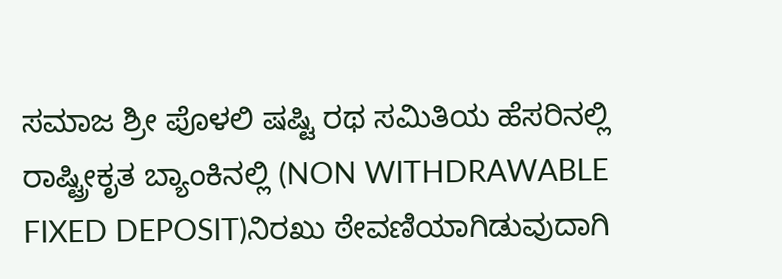ಸಮಾಜ ಶ್ರೀ ಪೊಳಲಿ ಷಷ್ಟಿ ರಥ ಸಮಿತಿಯ ಹೆಸರಿನಲ್ಲಿ ರಾಷ್ಟ್ರೀಕೃತ ಬ್ಯಾಂಕಿನಲ್ಲಿ (NON WITHDRAWABLE FIXED DEPOSIT)ನಿರಖು ಠೇವಣಿಯಾಗಿಡುವುದಾಗಿ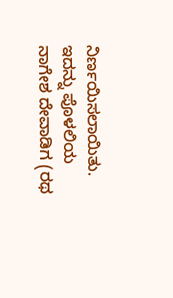ನಿರ್ಣಯಿಸಲಾಯಿತು. ಇದನ್ನು ಪೊಳಲಿಯ ನಾಗೇಶ ದೇವಾಡಿಗ (ರಥ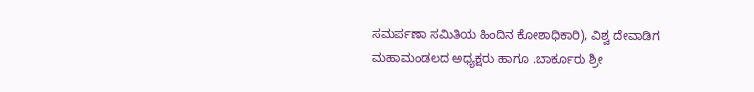ಸಮರ್ಪಣಾ ಸಮಿತಿಯ ಹಿಂದಿನ ಕೋಶಾಧಿಕಾರಿ), ವಿಶ್ವ ದೇವಾಡಿಗ ಮಹಾಮಂಡಲದ ಅಧ್ಯಕ್ಷರು ಹಾಗೂ .ಬಾರ್ಕೂರು ಶ್ರೀ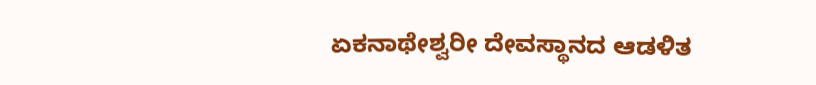ಏಕನಾಥೇಶ್ವರೀ ದೇವಸ್ಥಾನದ ಆಡಳಿತ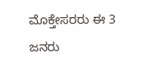ಮೊಕ್ತೇಸರರು ಈ 3 ಜನರು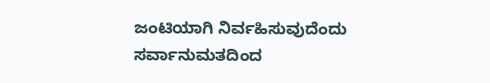ಜಂಟಿಯಾಗಿ ನಿರ್ವಹಿಸುವುದೆಂದು ಸರ್ವಾನುಮತದಿಂದ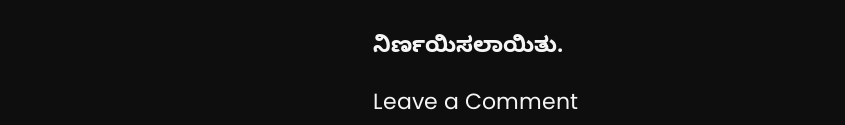ನಿರ್ಣಯಿಸಲಾಯಿತು.

Leave a Comment